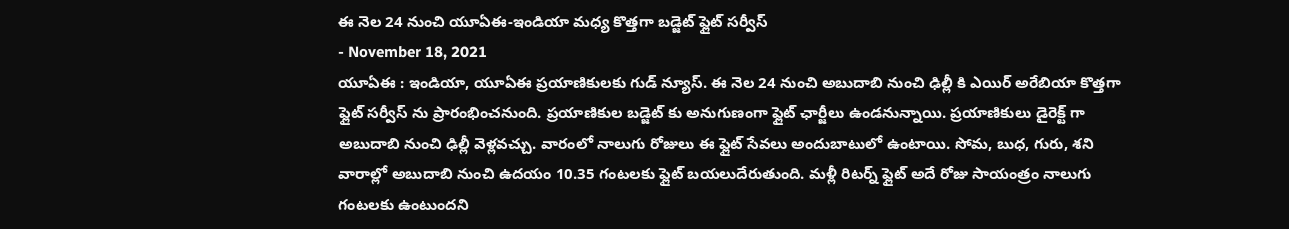ఈ నెల 24 నుంచి యూఏఈ-ఇండియా మధ్య కొత్తగా బడ్జెట్ ఫ్లైట్ సర్వీస్
- November 18, 2021
యూఏఈ : ఇండియా, యూఏఈ ప్రయాణికులకు గుడ్ న్యూస్. ఈ నెల 24 నుంచి అబుదాబి నుంచి ఢిల్లీ కి ఎయిర్ అరేబియా కొత్తగా ఫ్లైట్ సర్వీస్ ను ప్రారంభించనుంది. ప్రయాణికుల బడ్జెట్ కు అనుగుణంగా ఫ్లైట్ ఛార్జీలు ఉండనున్నాయి. ప్రయాణికులు డైరెక్ట్ గా అబుదాబి నుంచి ఢిల్లీ వెళ్లవచ్చు. వారంలో నాలుగు రోజులు ఈ ఫ్లైట్ సేవలు అందుబాటులో ఉంటాయి. సోమ, బుధ, గురు, శని వారాల్లో అబుదాబి నుంచి ఉదయం 10.35 గంటలకు ఫ్లైట్ బయలుదేరుతుంది. మళ్లీ రిటర్న్ ఫ్లైట్ అదే రోజు సాయంత్రం నాలుగు గంటలకు ఉంటుందని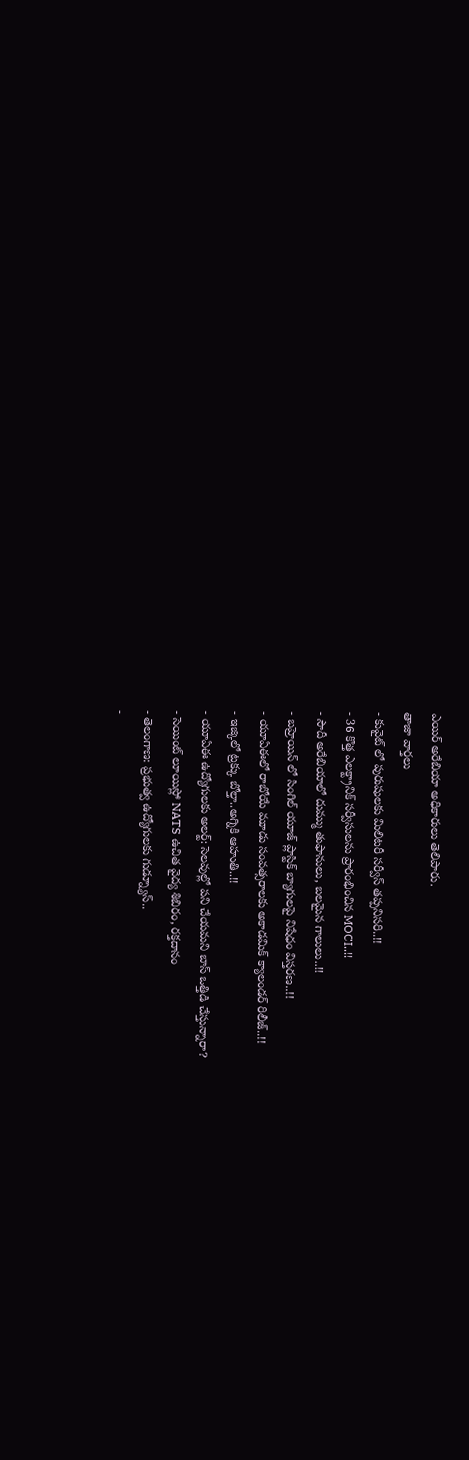ఎయిర్ అరేబియా అధికారులు తెలిపారు.
తాజా వార్తలు
- కువైట్ లో పురుషులకు మిలిటరీ సర్వీస్ తప్పనిసరి..!!
- 36 కొత్త ఎలక్ట్రానిక్ సర్వీసులను ప్రారంభించిన MOCI..!!
- సౌదీ అరేబియాలో దుమ్ము తుఫానులు, బలమైన గాలులు..!!
- బహ్రెయిన్ లో సింగిల్ యూజ్ ప్లాస్టిక్ బ్యాగులపై నిషేధం విస్తరణ..!!
- యూఏఈలో రాబోయే మూడు సంవత్సరాలకు అకాడమిక్ క్యాలండర్ రిలీజ్..!!
- ఇజ్కిలో ట్రక్కు బోల్తా..అగ్నికి ఆహుతి..!!
- యూఏఈ ఉద్యోగులకు అలర్ట్: సెలవుల్లో పని చేయమని బాస్ ఒత్తిడి చేస్తున్నారా?
- సెయింట్ లూయిస్లో NATS ఉచిత వైద్య శిబిరం, రక్తదానం
- తెలంగాణ: ప్రభుత్వ ఉద్యోగులకు గుడ్న్యూస్..
-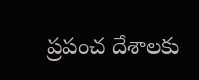ప్రపంచ దేశాలకు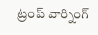ట్రంప్ వార్నింగ్